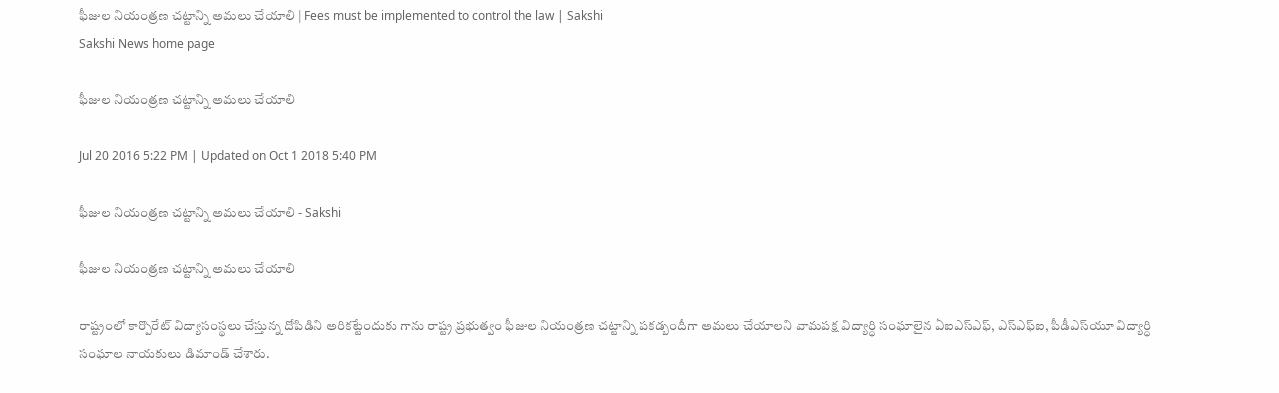ఫీజుల నియంత్రణ చట్టాన్ని అమలు చేయాలి | Fees must be implemented to control the law | Sakshi
Sakshi News home page

ఫీజుల నియంత్రణ చట్టాన్ని అమలు చేయాలి

Jul 20 2016 5:22 PM | Updated on Oct 1 2018 5:40 PM

ఫీజుల నియంత్రణ చట్టాన్ని అమలు చేయాలి - Sakshi

ఫీజుల నియంత్రణ చట్టాన్ని అమలు చేయాలి

రాష్ట్రంలో కార్పొరేట్‌ విద్యాసంస్థలు చేస్తున్న దోపిడిని అరికట్టేందుకు గాను రాష్ట్ర ప్రభుత్వం ఫీజుల నియంత్రణ చట్టాన్ని పకడ్బందీగా అమలు చేయాలని వామపక్ష విద్యార్ధి సంఘాలైన ఏఐఎస్‌ఎఫ్, ఎస్‌ఎఫ్‌ఐ, పీడీఎస్‌యూ విద్యార్ధి సంఘాల నాయకులు డిమాండ్‌ చేశారు.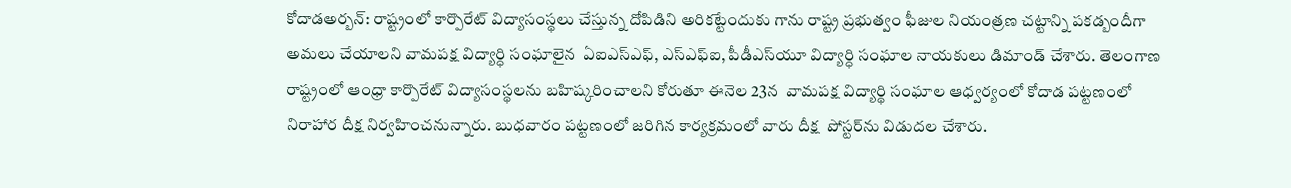కోదాడఅర్బన్‌: రాష్ట్రంలో కార్పొరేట్‌ విద్యాసంస్థలు చేస్తున్న దోపిడిని అరికట్టేందుకు గాను రాష్ట్ర ప్రభుత్వం ఫీజుల నియంత్రణ చట్టాన్ని పకడ్బందీగా అమలు చేయాలని వామపక్ష విద్యార్ధి సంఘాలైన  ఏఐఎస్‌ఎఫ్, ఎస్‌ఎఫ్‌ఐ, పీడీఎస్‌యూ విద్యార్ధి సంఘాల నాయకులు డిమాండ్‌ చేశారు. తెలంగాణ రాష్ట్రంలో ఆంధ్రా కార్పొరేట్‌ విద్యాసంస్థలను బహిష్కరించాలని కోరుతూ ఈనెల 23న  వామపక్ష విద్యార్థి సంఘాల ఆధ్వర్యంలో కోదాడ పట్టణంలో నిరాహార దీక్ష నిర్వహించనున్నారు. బుధవారం పట్టణంలో జరిగిన కార్యక్రమంలో వారు దీక్ష  పోస్టర్‌ను విడుదల చేశారు.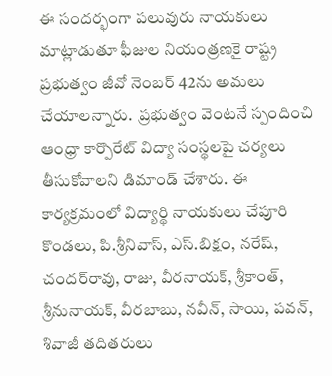ఈ సందర్భంగా పలువురు నాయకులు మాట్లాడుతూ ఫీజుల నియంత్రణకై రాష్ట్ర ప్రభుత్వం జీవో నెంబర్‌ 42ను అమలు చేయాలన్నారు.  ప్రభుత్వం వెంటనే స్పందించి ఆంధ్రా కార్పొరేట్‌ విద్యా సంస్థలపై చర్యలు తీసుకోవాలని డిమాండ్‌ చేశారు. ఈ కార్యక్రమంలో విద్యార్థి నాయకులు చేపూరి కొండలు, పి.శ్రీనివాస్, ఎస్‌.బిక్షం, నరేష్, చందర్‌రావు, రాజు, వీరనాయక్, శ్రీకాంత్, శ్రీనునాయక్, వీరబాబు, నవీన్, సాయి, పవన్, శివాజీ తదితరులు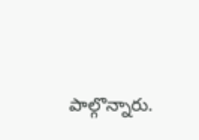పాల్గొన్నారు.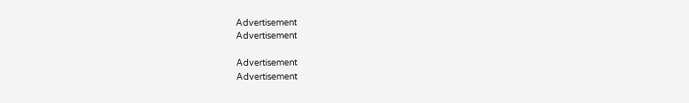Advertisement
Advertisement

Advertisement
Advertisement